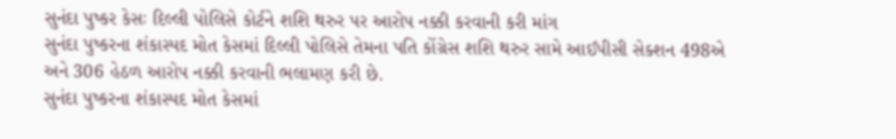સુનંદા પુષ્કર કેસઃ દિલ્લી પોલિસે કોર્ટને શશિ થરુર પર આરોપ નક્કી કરવાની કરી માંગ
સુનંદા પુષ્કરના શંકાસ્પદ મોત કેસમાં દિલ્લી પોલિસે તેમના પતિ કોંગ્રેસ શશિ થરુર સામે આઈપીસી સેક્શન 498એ અને 306 હેઠળ આરોપ નક્કી કરવાની ભલામણ કરી છે.
સુનંદા પુષ્કરના શંકાસ્પદ મોત કેસમાં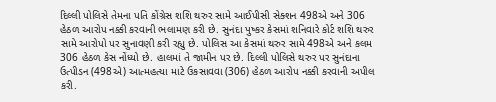દિલ્લી પોલિસે તેમના પતિ કોંગ્રેસ શશિ થરુર સામે આઈપીસી સેક્શન 498એ અને 306 હેઠળ આરોપ નક્કી કરવાની ભલામણ કરી છે. સુનંદા પુષ્કર કેસમાં શનિવારે કોર્ટ શશિ થરુર સામે આરોપો પર સુનાવણી કરી રહ્યુ છે. પોલિસ આ કેસમાં થરુર સામે 498એ અને કલમ 306 હેઠળ કેસ નોંધ્યો છે. હાલમાં તે જામીન પર છે. દિલ્લી પોલિસે થરુર પર સુનંદાના ઉત્પીડન (498એ) આત્મહત્યા માટે ઉકસાવવા (306) હેઠળ આરોપ નક્કી કરવાની અપીલ કરી.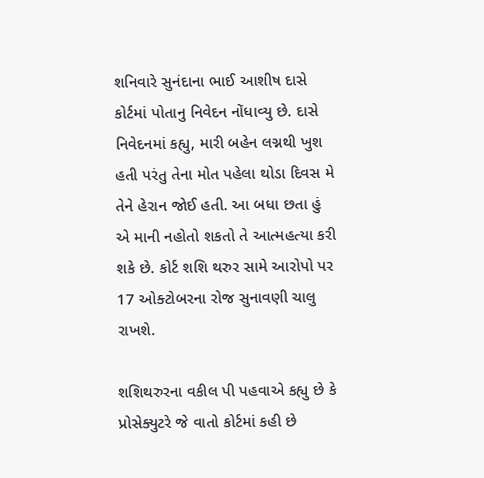શનિવારે સુનંદાના ભાઈ આશીષ દાસે કોર્ટમાં પોતાનુ નિવેદન નોંધાવ્યુ છે. દાસે નિવેદનમાં કહ્યુ, મારી બહેન લગ્નથી ખુશ હતી પરંતુ તેના મોત પહેલા થોડા દિવસ મે તેને હેરાન જોઈ હતી. આ બધા છતા હું એ માની નહોતો શકતો તે આત્મહત્યા કરી શકે છે. કોર્ટ શશિ થરુર સામે આરોપો પર 17 ઓક્ટોબરના રોજ સુનાવણી ચાલુ રાખશે.

શશિથરુરના વકીલ પી પહવાએ કહ્યુ છે કે પ્રોસેક્યુટરે જે વાતો કોર્ટમાં કહી છે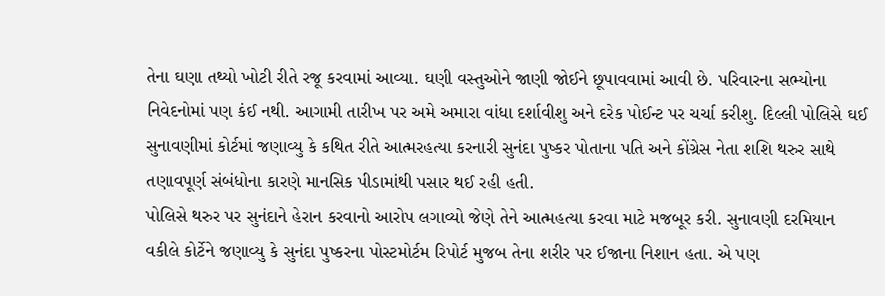તેના ઘણા તથ્યો ખોટી રીતે રજૂ કરવામાં આવ્યા. ઘણી વસ્તુઓને જાણી જોઈને છૂપાવવામાં આવી છે. પરિવારના સભ્યોના નિવેદનોમાં પણ કંઈ નથી. આગામી તારીખ પર અમે અમારા વાંધા દર્શાવીશુ અને દરેક પોઈન્ટ પર ચર્ચા કરીશુ. દિલ્લી પોલિસે ઘઈ સુનાવણીમાં કોર્ટમાં જણાવ્યુ કે કથિત રીતે આત્મરહત્યા કરનારી સુનંદા પુષ્કર પોતાના પતિ અને કોંગ્રેસ નેતા શશિ થરુર સાથે તણાવપૂર્ણ સંબંધોના કારણે માનસિક પીડામાંથી પસાર થઈ રહી હતી.
પોલિસે થરુર પર સુનંદાને હેરાન કરવાનો આરોપ લગાવ્યો જેણે તેને આત્મહત્યા કરવા માટે મજબૂર કરી. સુનાવણી દરમિયાન વકીલે કોર્ટેને જણાવ્યુ કે સુનંદા પુષ્કરના પોસ્ટમોર્ટમ રિપોર્ટ મુજબ તેના શરીર પર ઈજાના નિશાન હતા. એ પણ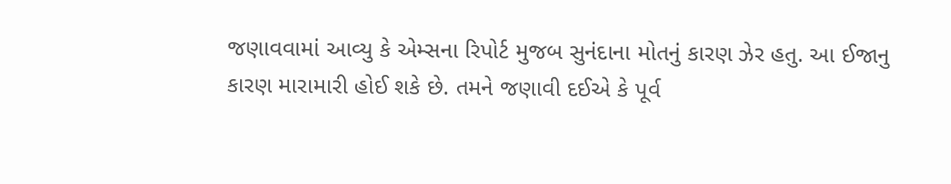જણાવવામાં આવ્યુ કે એમ્સના રિપોર્ટ મુજબ સુનંદાના મોતનું કારણ ઝેર હતુ. આ ઈજાનુ કારણ મારામારી હોઈ શકે છે. તમને જણાવી દઈએ કે પૂર્વ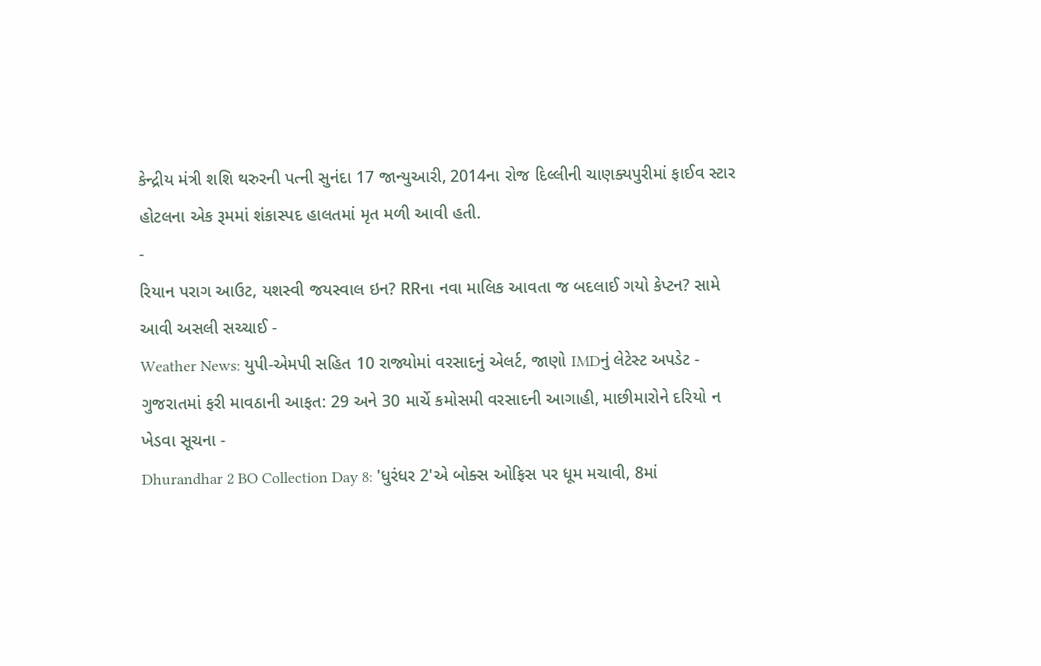કેન્દ્રીય મંત્રી શશિ થરુરની પત્ની સુનંદા 17 જાન્યુઆરી, 2014ના રોજ દિલ્લીની ચાણક્યપુરીમાં ફાઈવ સ્ટાર હોટલના એક રૂમમાં શંકાસ્પદ હાલતમાં મૃત મળી આવી હતી.
-
રિયાન પરાગ આઉટ, યશસ્વી જયસ્વાલ ઇન? RRના નવા માલિક આવતા જ બદલાઈ ગયો કેપ્ટન? સામે આવી અસલી સચ્ચાઈ -
Weather News: યુપી-એમપી સહિત 10 રાજ્યોમાં વરસાદનું એલર્ટ, જાણો IMDનું લેટેસ્ટ અપડેટ -
ગુજરાતમાં ફરી માવઠાની આફત: 29 અને 30 માર્ચે કમોસમી વરસાદની આગાહી, માછીમારોને દરિયો ન ખેડવા સૂચના -
Dhurandhar 2 BO Collection Day 8: 'ધુરંધર 2'એ બોક્સ ઓફિસ પર ધૂમ મચાવી, 8માં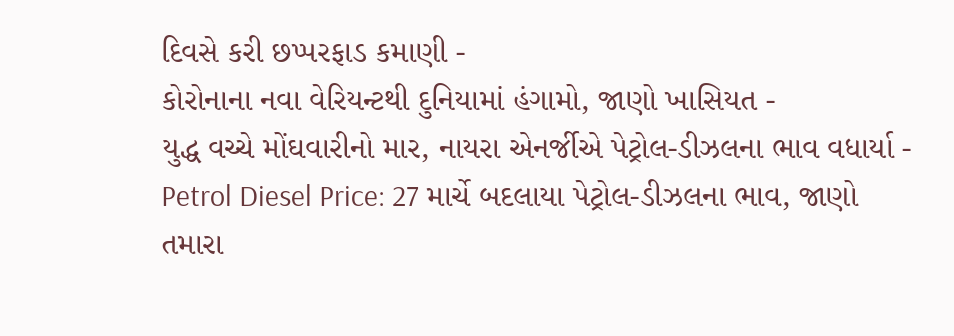દિવસે કરી છપ્પરફાડ કમાણી -
કોરોનાના નવા વેરિયન્ટથી દુનિયામાં હંગામો, જાણો ખાસિયત -
યુદ્ધ વચ્ચે મોંઘવારીનો માર, નાયરા એનર્જીએ પેટ્રોલ-ડીઝલના ભાવ વધાર્યા -
Petrol Diesel Price: 27 માર્ચે બદલાયા પેટ્રોલ-ડીઝલના ભાવ, જાણો તમારા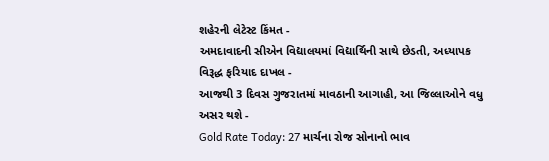શહેરની લેટેસ્ટ કિંમત -
અમદાવાદની સીએન વિદ્યાલયમાં વિદ્યાર્થિની સાથે છેડતી, અધ્યાપક વિરૂદ્ધ ફરિયાદ દાખલ -
આજથી 3 દિવસ ગુજરાતમાં માવઠાની આગાહી, આ જિલ્લાઓને વધુ અસર થશે -
Gold Rate Today: 27 માર્ચના રોજ સોનાનો ભાવ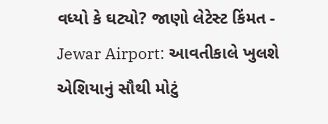વધ્યો કે ઘટ્યો? જાણો લેટેસ્ટ કિંમત -
Jewar Airport: આવતીકાલે ખુલશે એશિયાનું સૌથી મોટું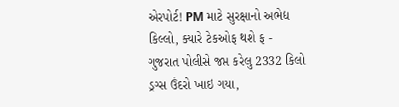એરપોર્ટ! PM માટે સુરક્ષાનો અભેદ્ય કિલ્લો, ક્યારે ટેકઓફ થશે ફ -
ગુજરાત પોલીસે જપ્ત કરેલુ 2332 કિલો ડ્રગ્સ ઉંદરો ખાઇ ગયા,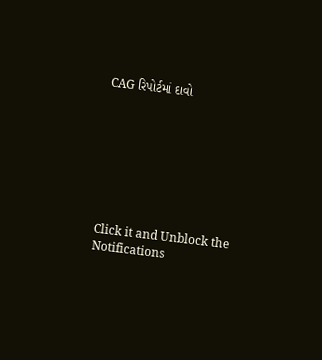CAG રિપોર્ટમાં દાવો








Click it and Unblock the Notifications